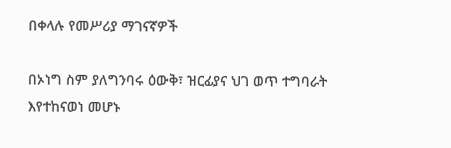በቀላሉ የመሥሪያ ማገናኛዎች

በኦነግ ስም ያለግንባሩ ዕውቅ፣ ዝርፊያና ህገ ወጥ ተግባራት እየተከናወነ መሆኑ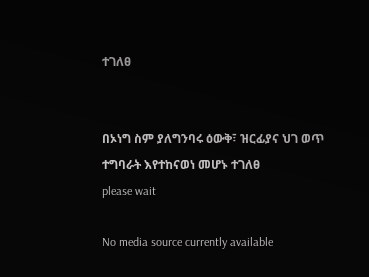ተገለፀ


በኦነግ ስም ያለግንባሩ ዕውቅ፣ ዝርፊያና ህገ ወጥ ተግባራት እየተከናወነ መሆኑ ተገለፀ
please wait

No media source currently available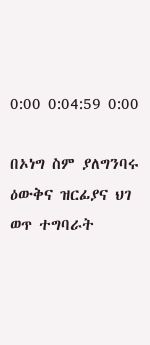0:00 0:04:59 0:00

በኦነግ ስም ያለግንባሩ ዕውቅና ዝርፊያና ህገ ወጥ ተግባራት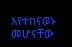እየተከናወኑ መሆናቸው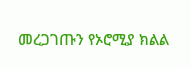መረጋገጡን የኦሮሚያ ክልል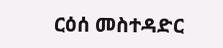ርዕሰ መስተዳድር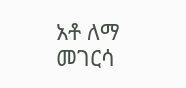አቶ ለማ መገርሳ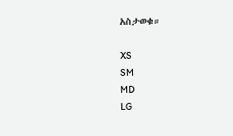አስታወቁ።

XS
SM
MD
LG